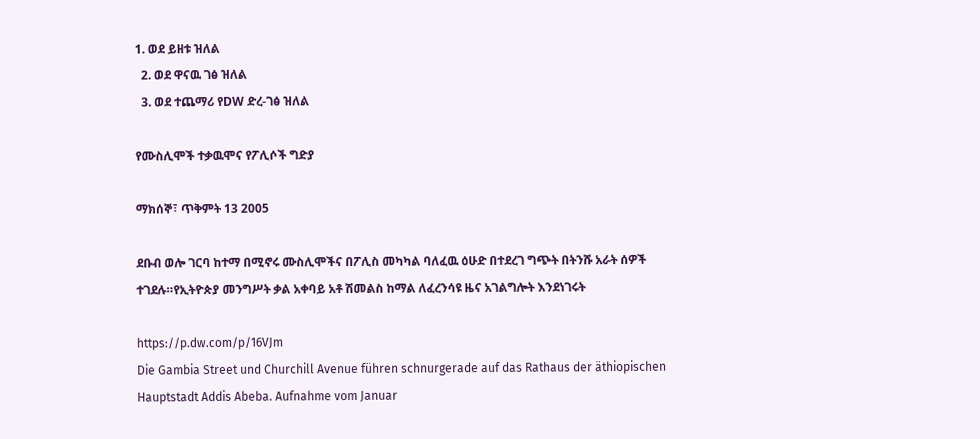1. ወደ ይዘቱ ዝለል
  2. ወደ ዋናዉ ገፅ ዝለል
  3. ወደ ተጨማሪ የDW ድረ-ገፅ ዝለል

የሙስሊሞች ተቃዉሞና የፖሊሶች ግድያ

ማክሰኞ፣ ጥቅምት 13 2005

ደቡብ ወሎ ገርባ ከተማ በሚኖሩ ሙስሊሞችና በፖሊስ መካካል ባለፈዉ ዕሁድ በተደረገ ግጭት በትንሹ አራት ሰዎች ተገደሉ።የኢትዮጵያ መንግሥት ቃል አቀባይ አቶ ሽመልስ ከማል ለፈረንሳዩ ዜና አገልግሎት እንደነገሩት

https://p.dw.com/p/16VJm
Die Gambia Street und Churchill Avenue führen schnurgerade auf das Rathaus der äthiopischen Hauptstadt Addis Abeba. Aufnahme vom Januar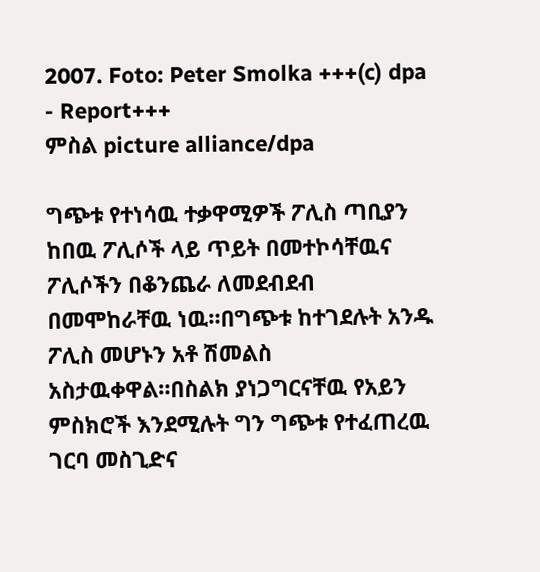2007. Foto: Peter Smolka +++(c) dpa - Report+++
ምስል picture alliance/dpa

ግጭቱ የተነሳዉ ተቃዋሚዎች ፖሊስ ጣቢያን ከበዉ ፖሊሶች ላይ ጥይት በመተኮሳቸዉና ፖሊሶችን በቆንጨራ ለመደብደብ በመሞከራቸዉ ነዉ።በግጭቱ ከተገደሉት አንዱ ፖሊስ መሆኑን አቶ ሽመልስ አስታዉቀዋል።በስልክ ያነጋግርናቸዉ የአይን ምስክሮች እንደሚሉት ግን ግጭቱ የተፈጠረዉ ገርባ መስጊድና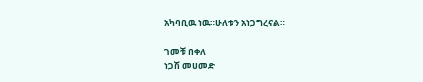አካባቢዉ ነዉ።ሁለቱን አነጋግረናል።

ገመቹ በቀለ
ነጋሽ መሀመድ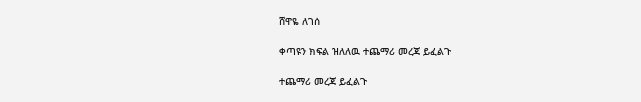ሸዋዬ ለገሰ

ቀጣዩን ክፍል ዝለለዉ ተጨማሪ መረጃ ይፈልጉ

ተጨማሪ መረጃ ይፈልጉ